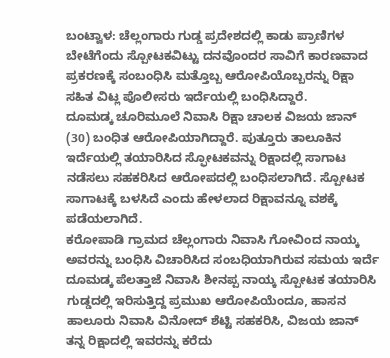ಬಂಟ್ವಾಳ: ಚೆಲ್ಲಂಗಾರು ಗುಡ್ಡ ಪ್ರದೇಶದಲ್ಲಿ ಕಾಡು ಪ್ರಾಣಿಗಳ ಬೇಟೆಗೆಂದು ಸ್ಪೋಟಕವಿಟ್ಟು ದನವೊಂದರ ಸಾವಿಗೆ ಕಾರಣವಾದ ಪ್ರಕರಣಕ್ಕೆ ಸಂಬಂಧಿಸಿ ಮತ್ತೊಬ್ಬ ಆರೋಪಿಯೊಬ್ಬರನ್ನು ರಿಕ್ಷಾ ಸಹಿತ ವಿಟ್ಲ ಪೊಲೀಸರು ಇರ್ದೆಯಲ್ಲಿ ಬಂಧಿಸಿದ್ದಾರೆ.
ದೂಮಡ್ಕ ಚೂರಿಮೂಲೆ ನಿವಾಸಿ ರಿಕ್ಷಾ ಚಾಲಕ ವಿಜಯ ಜಾನ್ (30) ಬಂಧಿತ ಆರೋಪಿಯಾಗಿದ್ದಾರೆ. ಪುತ್ತೂರು ತಾಲೂಕಿನ ಇರ್ದೆಯಲ್ಲಿ ತಯಾರಿಸಿದ ಸ್ಫೋಟಕವನ್ನು ರಿಕ್ಷಾದಲ್ಲಿ ಸಾಗಾಟ ನಡೆಸಲು ಸಹಕರಿಸಿದ ಆರೋಪದಲ್ಲಿ ಬಂಧಿಸಲಾಗಿದೆ. ಸ್ಪೋಟಕ ಸಾಗಾಟಕ್ಕೆ ಬಳಸಿದೆ ಎಂದು ಹೇಳಲಾದ ರಿಕ್ಷಾವನ್ನೂ ವಶಕ್ಕೆ ಪಡೆಯಲಾಗಿದೆ.
ಕರೋಪಾಡಿ ಗ್ರಾಮದ ಚೆಲ್ಲಂಗಾರು ನಿವಾಸಿ ಗೋವಿಂದ ನಾಯ್ಕ ಅವರನ್ನು ಬಂಧಿಸಿ ವಿಚಾರಿಸಿದ ಸಂಬಧಿಯಾಗಿರುವ ಸಮಯ ಇರ್ದೆ ದೂಮಡ್ಕ ಪೆಲತ್ತಾಜೆ ನಿವಾಸಿ ಶೀನಪ್ಪ ನಾಯ್ಕ ಸ್ಪೋಟಕ ತಯಾರಿಸಿ ಗುಡ್ಡದಲ್ಲಿ ಇರಿಸುತ್ತಿದ್ದ ಪ್ರಮುಖ ಆರೋಪಿಯೆಂದೂ, ಹಾಸನ ಹಾಲೂರು ನಿವಾಸಿ ವಿನೋದ್ ಶೆಟ್ಟಿ ಸಹಕರಿಸಿ, ವಿಜಯ ಜಾನ್ ತನ್ನ ರಿಕ್ಷಾದಲ್ಲಿ ಇವರನ್ನು ಕರೆದು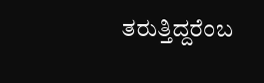ತರುತ್ತಿದ್ದರೆಂಬ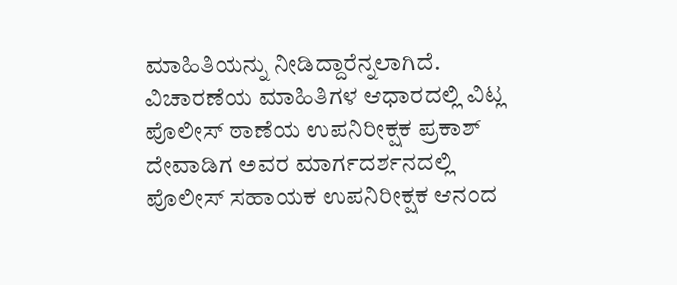ಮಾಹಿತಿಯನ್ನು ನೀಡಿದ್ದಾರೆನ್ನಲಾಗಿದೆ.
ವಿಚಾರಣೆಯ ಮಾಹಿತಿಗಳ ಆಧಾರದಲ್ಲಿ ವಿಟ್ಲ ಪೊಲೀಸ್ ಠಾಣೆಯ ಉಪನಿರೀಕ್ಷಕ ಪ್ರಕಾಶ್ ದೇವಾಡಿಗ ಅವರ ಮಾರ್ಗದರ್ಶನದಲ್ಲಿ ಪೊಲೀಸ್ ಸಹಾಯಕ ಉಪನಿರೀಕ್ಷಕ ಆನಂದ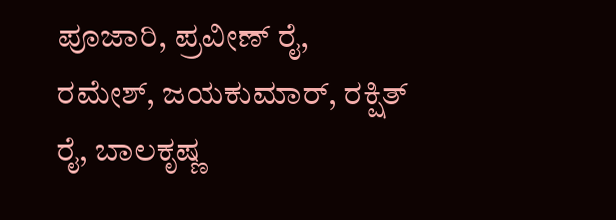ಪೂಜಾರಿ, ಪ್ರವೀಣ್ ರೈ, ರಮೇಶ್, ಜಯಕುಮಾರ್, ರಕ್ಷಿತ್ ರೈ, ಬಾಲಕೃಷ್ಣ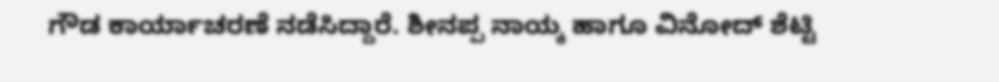ಗೌಡ ಕಾರ್ಯಾಚರಣೆ ನಡೆಸಿದ್ದಾರೆ. ಶೀನಪ್ಪ ನಾಯ್ಕ ಹಾಗೂ ವಿನೋದ್ ಶೆಟ್ಟಿ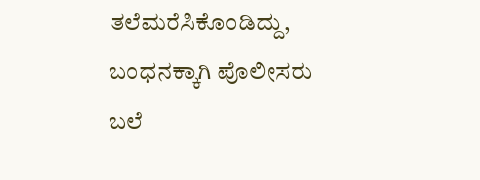ತಲೆಮರೆಸಿಕೊಂಡಿದ್ದು, ಬಂಧನಕ್ಕಾಗಿ ಪೊಲೀಸರು ಬಲೆ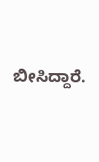ಬೀಸಿದ್ದಾರೆ.